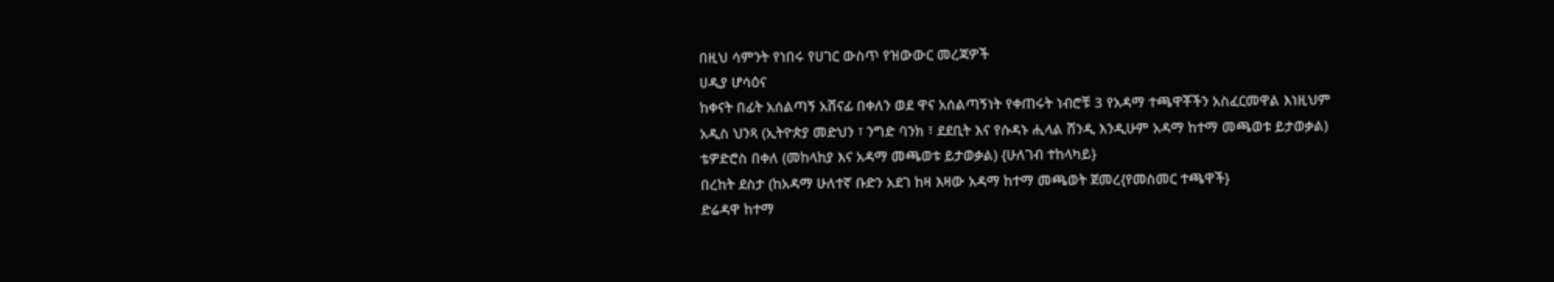በዚህ ሳምንት የነበሩ የሀገር ውስጥ የዝውውር መረጃዎች
ሀዲያ ሆሳዕና
ከቀናት በፊት አሰልጣኝ አሸናፊ በቀለን ወደ ዋና አሰልጣኝነት የቀጠሩት ነብሮቹ 3 የአዳማ ተጫዋቾችን አስፈርመዋል እነዚህም
አዲስ ህንጻ (ኢትዮጵያ መድህን ፣ ንግድ ባንክ ፣ ደደቢት እና የሱዳኑ ሒላል ሸንዲ እንዲሁም አዳማ ከተማ መጫወቱ ይታወቃል)
ቴዎድሮስ በቀለ (መከላከያ እና አዳማ መጫወቱ ይታወቃል) {ሁለገብ ተከላካይ}
በረከት ደስታ (ከአዳማ ሁለተኛ ቡድን አደገ ከዛ እዛው አዳማ ከተማ መጫወት ጀመረ{የመስመር ተጫዋች}
ድሬዳዋ ከተማ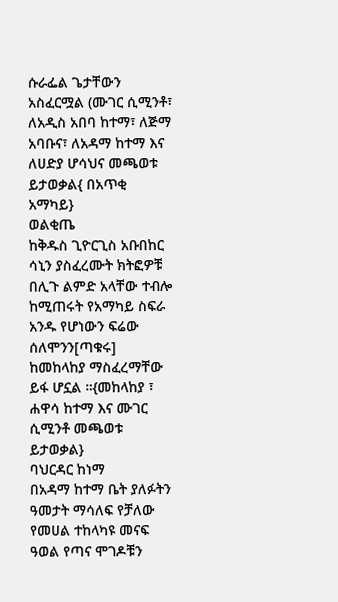ሱራፌል ጌታቸውን አስፈርሟል (ሙገር ሲሚንቶ፣ ለአዲስ አበባ ከተማ፣ ለጅማ አባቡና፣ ለአዳማ ከተማ እና ለሀድያ ሆሳህና መጫወቱ ይታወቃል{ በአጥቂ አማካይ}
ወልቂጤ
ከቅዱስ ጊዮርጊስ አቡበከር ሳኒን ያስፈረሙት ክትፎዎቹ በሊጉ ልምድ አላቸው ተብሎ ከሚጠሩት የአማካይ ስፍራ አንዱ የሆነውን ፍሬው ሰለሞንን[ጣቁሩ] ከመከላከያ ማስፈረማቸው ይፋ ሆኗል ።{መከላከያ ፣ ሐዋሳ ከተማ እና ሙገር ሲሚንቶ መጫወቱ ይታወቃል}
ባህርዳር ከነማ
በአዳማ ከተማ ቤት ያለፉትን ዓመታት ማሳለፍ የቻለው የመሀል ተከላካዩ መናፍ ዓወል የጣና ሞገዶቹን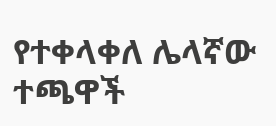የተቀላቀለ ሌላኛው ተጫዋች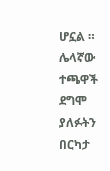ሆኗል ።
ሌላኛው ተጫዋች ደግሞ ያለፉትን በርካታ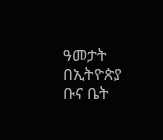ዓመታት በኢትዮጵያ ቡና ቤት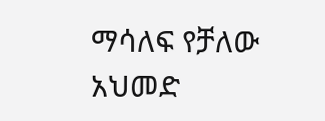ማሳለፍ የቻለው አህመድ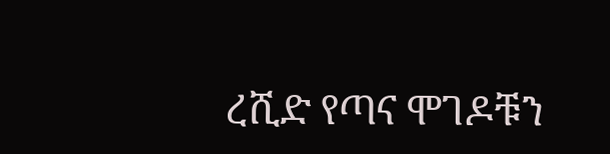ረሺድ የጣና ሞገዶቹን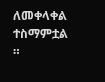ለመቀላቀል ተስማምቷል ።